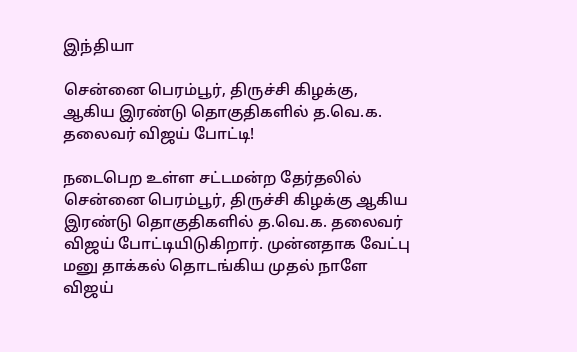இந்தியா

சென்னை பெரம்பூர், திருச்சி கிழக்கு, ஆகிய இரண்டு தொகுதிகளில் த.வெ.க. தலைவர் விஜய் போட்டி!

நடைபெற உள்ள சட்டமன்ற தேர்தலில் சென்னை பெரம்பூர், திருச்சி கிழக்கு ஆகிய இரண்டு தொகுதிகளில் த.வெ.க. தலைவர் விஜய் போட்டியிடுகிறார். முன்னதாக வேட்பு மனு தாக்கல் தொடங்கிய முதல் நாளே விஜய்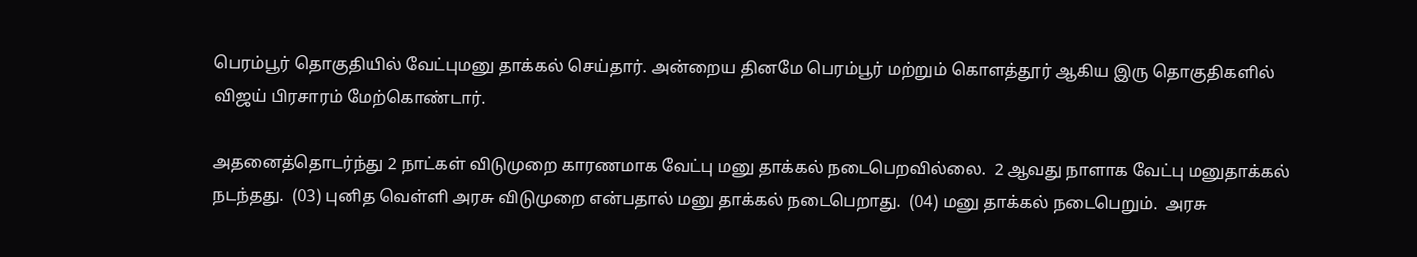பெரம்பூர் தொகுதியில் வேட்புமனு தாக்கல் செய்தார். அன்றைய தினமே பெரம்பூர் மற்றும் கொளத்தூர் ஆகிய இரு தொகுதிகளில் விஜய் பிரசாரம் மேற்கொண்டார்.

அதனைத்தொடர்ந்து 2 நாட்கள் விடுமுறை காரணமாக வேட்பு மனு தாக்கல் நடைபெறவில்லை.  2 ஆவது நாளாக வேட்பு மனுதாக்கல் நடந்தது.  (03) புனித வெள்ளி அரசு விடுமுறை என்பதால் மனு தாக்கல் நடைபெறாது.  (04) மனு தாக்கல் நடைபெறும்.  அரசு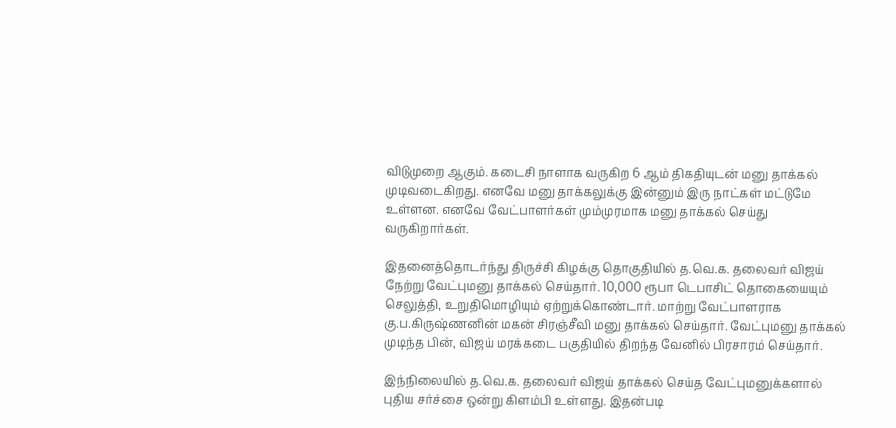விடுமுறை ஆகும். கடைசி நாளாக வருகிற 6 ஆம் திகதியுடன் மனு தாக்கல் முடிவடைகிறது. எனவே மனு தாக்கலுக்கு இன்னும் இரு நாட்கள் மட்டுமே உள்ளன. எனவே வேட்பாளர்கள் மும்முரமாக மனு தாக்கல் செய்து வருகிறார்கள்.

இதனைத்தொடர்ந்து திருச்சி கிழக்கு தொகுதியில் த.வெ.க. தலைவர் விஜய் நேற்று வேட்புமனு தாக்கல் செய்தார். 10,000 ரூபா டெபாசிட் தொகையையும் செலுத்தி, உறுதிமொழியும் ஏற்றுக்கொண்டார். மாற்று வேட்பாளராக கு.ப.கிருஷ்ணனின் மகன் சிரஞ்சீவி மனு தாக்கல் செய்தார். வேட்புமனு தாக்கல் முடிந்த பின், விஜய் மரக்கடை பகுதியில் திறந்த வேனில் பிரசாரம் செய்தார்.

இந்நிலையில் த.வெ.க. தலைவர் விஜய் தாக்கல் செய்த வேட்புமனுக்களால் புதிய சர்ச்சை ஒன்று கிளம்பி உள்ளது. இதன்படி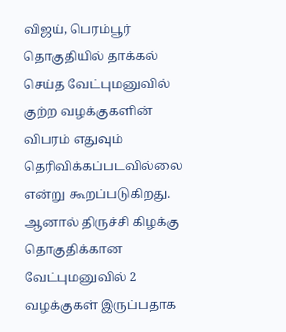விஜய், பெரம்பூர் தொகுதியில் தாக்கல் செய்த வேட்புமனுவில் குற்ற வழக்குகளின் விபரம் எதுவும் தெரிவிக்கப்படவில்லை என்று கூறப்படுகிறது. ஆனால் திருச்சி கிழக்கு தொகுதிக்கான வேட்புமனுவில் 2 வழக்குகள் இருப்பதாக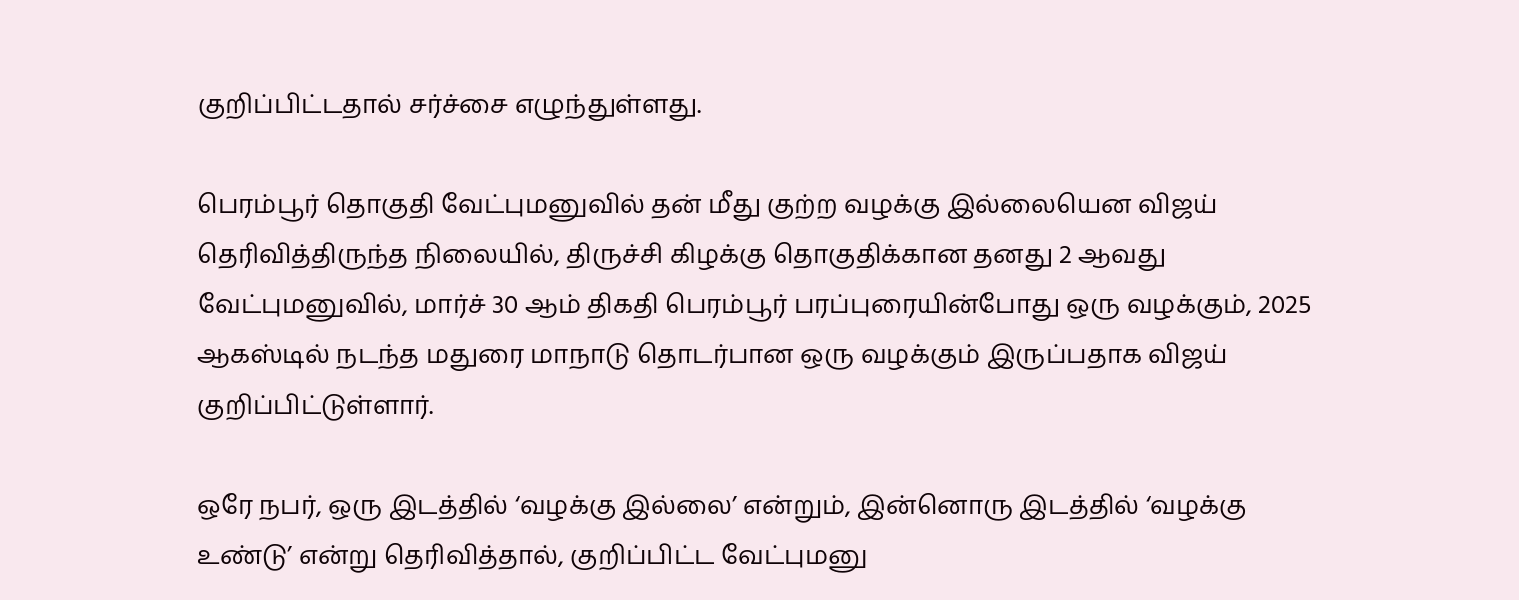குறிப்பிட்டதால் சர்ச்சை எழுந்துள்ளது.

பெரம்பூர் தொகுதி வேட்புமனுவில் தன் மீது குற்ற வழக்கு இல்லையென விஜய் தெரிவித்திருந்த நிலையில், திருச்சி கிழக்கு தொகுதிக்கான தனது 2 ஆவது வேட்புமனுவில், மார்ச் 30 ஆம் திகதி பெரம்பூர் பரப்புரையின்போது ஒரு வழக்கும், 2025 ஆகஸ்டில் நடந்த மதுரை மாநாடு தொடர்பான ஒரு வழக்கும் இருப்பதாக விஜய் குறிப்பிட்டுள்ளார்.

ஒரே நபர், ஒரு இடத்தில் ‘வழக்கு இல்லை’ என்றும், இன்னொரு இடத்தில் ‘வழக்கு உண்டு’ என்று தெரிவித்தால், குறிப்பிட்ட வேட்புமனு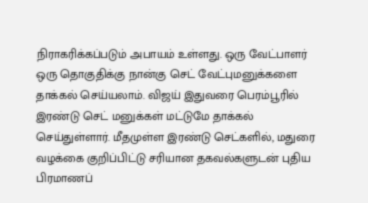நிராகரிக்கப்படும் அபாயம் உள்ளது. ஒரு வேட்பாளர் ஒரு தொகுதிக்கு நான்கு செட் வேட்புமனுக்களை தாக்கல் செய்யலாம். விஜய் இதுவரை பெரம்பூரில் இரண்டு செட் மனுக்கள் மட்டுமே தாக்கல் செய்துள்ளார். மீதமுள்ள இரண்டு செட்களில், மதுரை வழக்கை குறிப்பிட்டு சரியான தகவல்களுடன் புதிய பிரமாணப்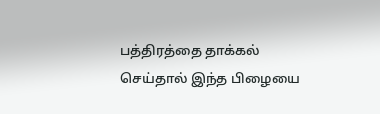பத்திரத்தை தாக்கல் செய்தால் இந்த பிழையை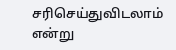சரிசெய்துவிடலாம் என்று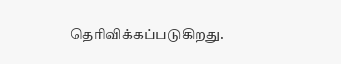தெரிவிக்கப்படுகிறது.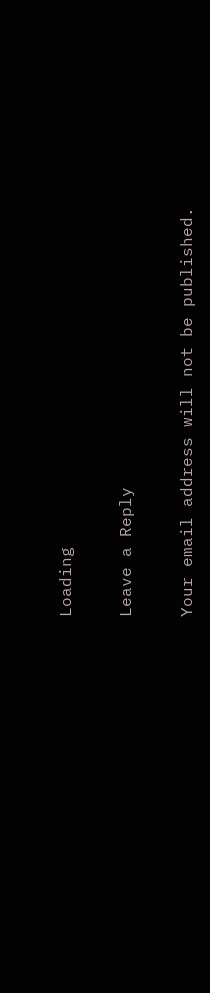Loading

Leave a Reply

Your email address will not be published.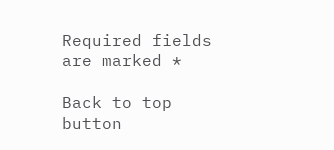Required fields are marked *

Back to top button